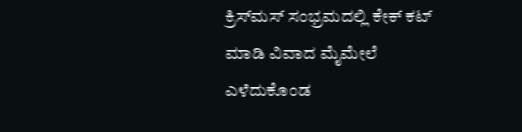ಕ್ರಿಸ್‌ಮಸ್ ಸಂಭ್ರಮದಲ್ಲಿ ಕೇಕ್‌ ಕಟ್ ಮಾಡಿ ವಿವಾದ ಮೈಮೇಲೆ ಎಳೆದುಕೊಂಡ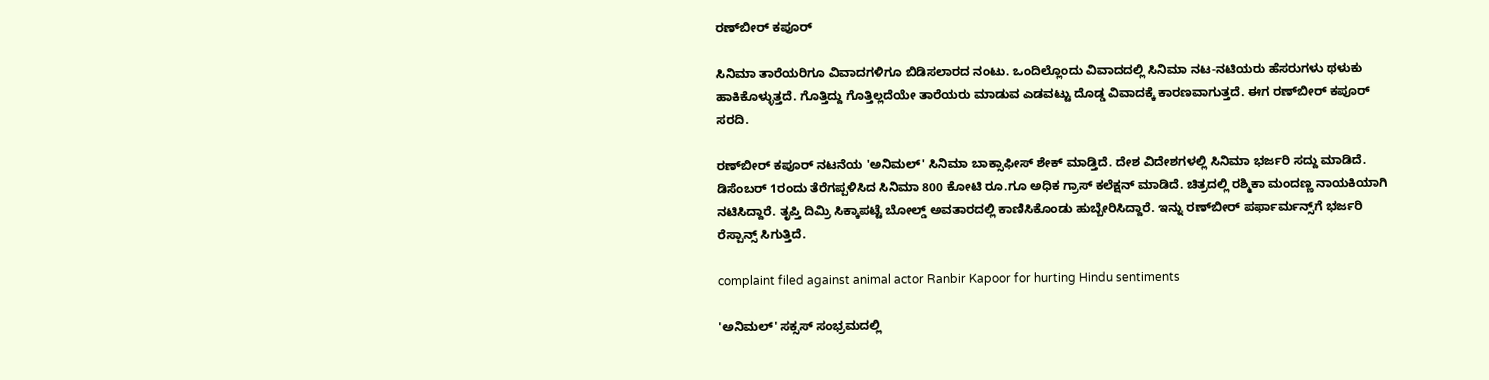ರಣ್‌ಬೀರ್ ಕಪೂರ್

ಸಿನಿಮಾ ತಾರೆಯರಿಗೂ ವಿವಾದಗಳಿಗೂ ಬಿಡಿಸಲಾರದ ನಂಟು. ಒಂದಿಲ್ಲೊಂದು ವಿವಾದದಲ್ಲಿ ಸಿನಿಮಾ ನಟ-ನಟಿಯರು ಹೆಸರುಗಳು ಥಳುಕು ಹಾಕಿಕೊಳ್ಳುತ್ತದೆ. ಗೊತ್ತಿದ್ದು ಗೊತ್ತಿಲ್ಲದೆಯೇ ತಾರೆಯರು ಮಾಡುವ ಎಡವಟ್ಟು ದೊಡ್ಡ ವಿವಾದಕ್ಕೆ ಕಾರಣವಾಗುತ್ತದೆ. ಈಗ ರಣ್‌ಬೀರ್ ಕಪೂರ್ ಸರದಿ.

ರಣ್‌ಬೀರ್ ಕಪೂರ್ ನಟನೆಯ 'ಅನಿಮಲ್' ಸಿನಿಮಾ ಬಾಕ್ಸಾಫೀಸ್ ಶೇಕ್ ಮಾಡ್ತಿದೆ. ದೇಶ ವಿದೇಶಗಳಲ್ಲಿ ಸಿನಿಮಾ ಭರ್ಜರಿ ಸದ್ದು ಮಾಡಿದೆ. ಡಿಸೆಂಬರ್ 1ರಂದು ತೆರೆಗಪ್ಪಳಿಸಿದ ಸಿನಿಮಾ 800 ಕೋಟಿ ರೂ.ಗೂ ಅಧಿಕ ಗ್ರಾಸ್ ಕಲೆಕ್ಷನ್ ಮಾಡಿದೆ. ಚಿತ್ರದಲ್ಲಿ ರಶ್ಮಿಕಾ ಮಂದಣ್ಣ ನಾಯಕಿಯಾಗಿ ನಟಿಸಿದ್ದಾರೆ. ತೃಪ್ತಿ ದಿಮ್ರಿ ಸಿಕ್ಕಾಪಟ್ಟೆ ಬೋಲ್ಡ್ ಅವತಾರದಲ್ಲಿ ಕಾಣಿಸಿಕೊಂಡು ಹುಬ್ಬೇರಿಸಿದ್ದಾರೆ. ಇನ್ನು ರಣ್‌ಬೀರ್ ಪರ್ಫಾರ್ಮನ್ಸ್‌ಗೆ ಭರ್ಜರಿ ರೆಸ್ಪಾನ್ಸ್ ಸಿಗುತ್ತಿದೆ.

complaint filed against animal actor Ranbir Kapoor for hurting Hindu sentiments

'ಅನಿಮಲ್' ಸಕ್ಸಸ್ ಸಂಭ್ರಮದಲ್ಲಿ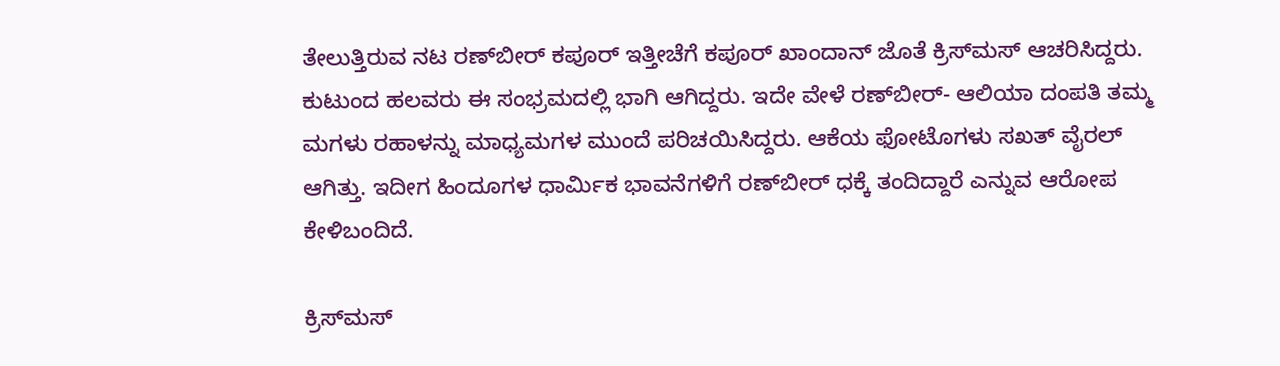ತೇಲುತ್ತಿರುವ ನಟ ರಣ್‌ಬೀರ್ ಕಪೂರ್ ಇತ್ತೀಚೆಗೆ ಕಪೂರ್ ಖಾಂದಾನ್ ಜೊತೆ ಕ್ರಿಸ್‌ಮಸ್‌ ಆಚರಿಸಿದ್ದರು. ಕುಟುಂದ ಹಲವರು ಈ ಸಂಭ್ರಮದಲ್ಲಿ ಭಾಗಿ ಆಗಿದ್ದರು. ಇದೇ ವೇಳೆ ರಣ್‌ಬೀರ್- ಆಲಿಯಾ ದಂಪತಿ ತಮ್ಮ ಮಗಳು ರಹಾಳನ್ನು ಮಾಧ್ಯಮಗಳ ಮುಂದೆ ಪರಿಚಯಿಸಿದ್ದರು. ಆಕೆಯ ಫೋಟೊಗಳು ಸಖತ್ ವೈರಲ್ ಆಗಿತ್ತು. ಇದೀಗ ಹಿಂದೂಗಳ ಧಾರ್ಮಿಕ ಭಾವನೆಗಳಿಗೆ ರಣ್‌ಬೀರ್ ಧಕ್ಕೆ ತಂದಿದ್ದಾರೆ ಎನ್ನುವ ಆರೋಪ ಕೇಳಿಬಂದಿದೆ.

ಕ್ರಿಸ್‌ಮಸ್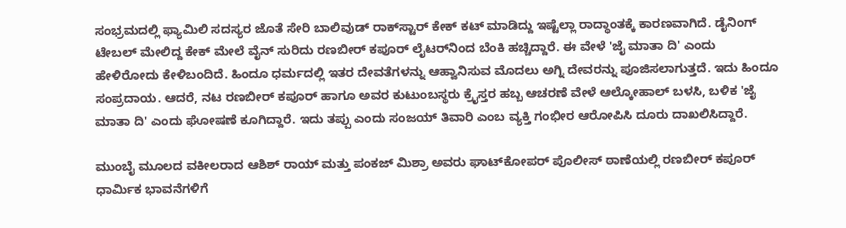ಸಂಭ್ರಮದಲ್ಲಿ ಫ್ಯಾಮಿಲಿ ಸದಸ್ಯರ ಜೊತೆ ಸೇರಿ ಬಾಲಿವುಡ್ ರಾಕ್‌ಸ್ಟಾರ್ ಕೇಕ್ ಕಟ್ ಮಾಡಿದ್ದು ಇಷ್ಟೆಲ್ಲಾ ರಾದ್ಧಾಂತಕ್ಕೆ ಕಾರಣವಾಗಿದೆ. ಡೈನಿಂಗ್ ಟೇಬಲ್ ಮೇಲಿದ್ದ ಕೇಕ್ ಮೇಲೆ ವೈನ್ ಸುರಿದು ರಣಬೀರ್ ಕಪೂರ್ ಲೈಟರ್‌ನಿಂದ ಬೆಂಕಿ ಹಚ್ಚಿದ್ದಾರೆ. ಈ ವೇಳೆ 'ಜೈ ಮಾತಾ ದಿ' ಎಂದು ಹೇಳಿರೋದು ಕೇಳಿಬಂದಿದೆ. ಹಿಂದೂ ಧರ್ಮದಲ್ಲಿ ಇತರ ದೇವತೆಗಳನ್ನು ಆಹ್ವಾನಿಸುವ ಮೊದಲು ಅಗ್ನಿ ದೇವರನ್ನು ಪೂಜಿಸಲಾಗುತ್ತದೆ. ಇದು ಹಿಂದೂ ಸಂಪ್ರದಾಯ. ಆದರೆ, ನಟ ರಣಬೀರ್ ಕಪೂರ್ ಹಾಗೂ ಅವರ ಕುಟುಂಬಸ್ಥರು ಕ್ರೈಸ್ತರ ಹಬ್ಬ ಆಚರಣೆ ವೇಳೆ ಆಲ್ಕೋಹಾಲ್ ಬಳಸಿ, ಬಳಿಕ 'ಜೈ ಮಾತಾ ದಿ' ಎಂದು ಘೋಷಣೆ ಕೂಗಿದ್ದಾರೆ. ಇದು ತಪ್ಪು ಎಂದು ಸಂಜಯ್ ತಿವಾರಿ ಎಂಬ ವ್ಯಕ್ತಿ ಗಂಭೀರ ಆರೋಪಿಸಿ ದೂರು ದಾಖಲಿಸಿದ್ದಾರೆ.

ಮುಂಬೈ ಮೂಲದ ವಕೀಲರಾದ ಆಶಿಶ್ ರಾಯ್ ಮತ್ತು ಪಂಕಜ್ ಮಿಶ್ರಾ ಅವರು ಘಾಟ್‌ಕೋಪರ್ ಪೊಲೀಸ್ ಠಾಣೆಯಲ್ಲಿ ರಣಬೀರ್ ಕಪೂರ್ ಧಾರ್ಮಿಕ ಭಾವನೆಗಳಿಗೆ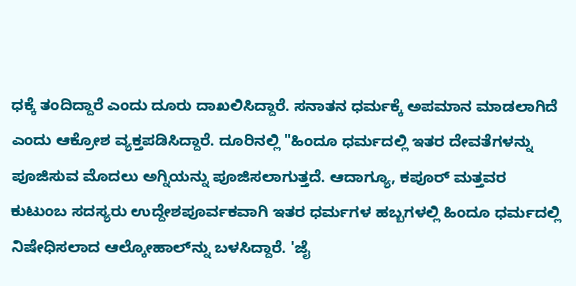ಧಕ್ಕೆ ತಂದಿದ್ದಾರೆ ಎಂದು ದೂರು ದಾಖಲಿಸಿದ್ದಾರೆ. ಸನಾತನ ಧರ್ಮಕ್ಕೆ ಅಪಮಾನ ಮಾಡಲಾಗಿದೆ ಎಂದು ಆಕ್ರೋಶ ವ್ಯಕ್ತಪಡಿಸಿದ್ದಾರೆ. ದೂರಿನಲ್ಲಿ "ಹಿಂದೂ ಧರ್ಮದಲ್ಲಿ ಇತರ ದೇವತೆಗಳನ್ನು ಪೂಜಿಸುವ ಮೊದಲು ಅಗ್ನಿಯನ್ನು ಪೂಜಿಸಲಾಗುತ್ತದೆ. ಆದಾಗ್ಯೂ, ಕಪೂರ್ ಮತ್ತವರ ಕುಟುಂಬ ಸದಸ್ಯರು ಉದ್ದೇಶಪೂರ್ವಕವಾಗಿ ಇತರ ಧರ್ಮಗಳ ಹಬ್ಬಗಳಲ್ಲಿ ಹಿಂದೂ ಧರ್ಮದಲ್ಲಿ ನಿಷೇಧಿಸಲಾದ ಆಲ್ಕೋಹಾಲ್‌ನ್ನು ಬಳಸಿದ್ದಾರೆ. 'ಜೈ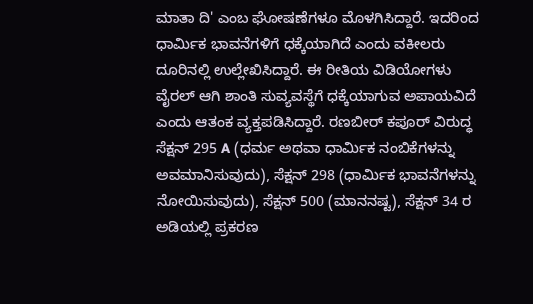ಮಾತಾ ದಿ' ಎಂಬ ಘೋಷಣೆಗಳೂ ಮೊಳಗಿಸಿದ್ದಾರೆ. ಇದರಿಂದ ಧಾರ್ಮಿಕ ಭಾವನೆಗಳಿಗೆ ಧಕ್ಕೆಯಾಗಿದೆ ಎಂದು ವಕೀಲರು ದೂರಿನಲ್ಲಿ ಉಲ್ಲೇಖಿಸಿದ್ದಾರೆ. ಈ ರೀತಿಯ ವಿಡಿಯೋಗಳು ವೈರಲ್ ಆಗಿ ಶಾಂತಿ ಸುವ್ಯವಸ್ಥೆಗೆ ಧಕ್ಕೆಯಾಗುವ ಅಪಾಯವಿದೆ ಎಂದು ಆತಂಕ ವ್ಯಕ್ತಪಡಿಸಿದ್ದಾರೆ. ರಣಬೀರ್ ಕಪೂರ್ ವಿರುದ್ಧ ಸೆಕ್ಷನ್ 295 A (ಧರ್ಮ ಅಥವಾ ಧಾರ್ಮಿಕ ನಂಬಿಕೆಗಳನ್ನು ಅವಮಾನಿಸುವುದು), ಸೆಕ್ಷನ್ 298 (ಧಾರ್ಮಿಕ ಭಾವನೆಗಳನ್ನು ನೋಯಿಸುವುದು), ಸೆಕ್ಷನ್ 500 (ಮಾನನಷ್ಟ), ಸೆಕ್ಷನ್ 34 ರ ಅಡಿಯಲ್ಲಿ ಪ್ರಕರಣ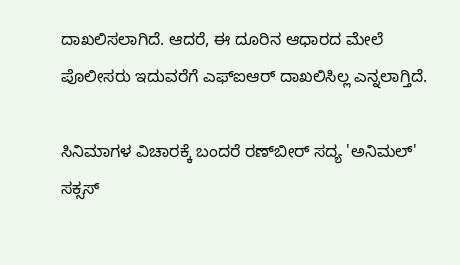ದಾಖಲಿಸಲಾಗಿದೆ. ಆದರೆ, ಈ ದೂರಿನ ಆಧಾರದ ಮೇಲೆ ಪೊಲೀಸರು ಇದುವರೆಗೆ ಎಫ್‌ಐಆರ್‌ ದಾಖಲಿಸಿಲ್ಲ ಎನ್ನಲಾಗ್ತಿದೆ.

ಸಿನಿಮಾಗಳ ವಿಚಾರಕ್ಕೆ ಬಂದರೆ ರಣ್‌ಬೀರ್ ಸದ್ಯ 'ಅನಿಮಲ್' ಸಕ್ಸಸ್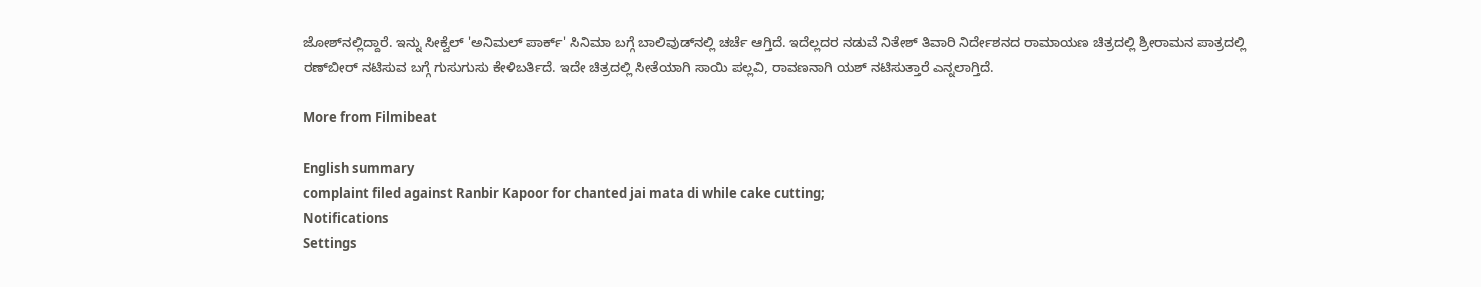ಜೋಶ್‌ನಲ್ಲಿದ್ದಾರೆ. ಇನ್ನು ಸೀಕ್ವೆಲ್ 'ಅನಿಮಲ್ ಪಾರ್ಕ್' ಸಿನಿಮಾ ಬಗ್ಗೆ ಬಾಲಿವುಡ್‌ನಲ್ಲಿ ಚರ್ಚೆ ಆಗ್ತಿದೆ. ಇದೆಲ್ಲದರ ನಡುವೆ ನಿತೇಶ್ ತಿವಾರಿ ನಿರ್ದೇಶನದ ರಾಮಾಯಣ ಚಿತ್ರದಲ್ಲಿ ಶ್ರೀರಾಮನ ಪಾತ್ರದಲ್ಲಿ ರಣ್‌ಬೀರ್ ನಟಿಸುವ ಬಗ್ಗೆ ಗುಸುಗುಸು ಕೇಳಿಬರ್ತಿದೆ. ಇದೇ ಚಿತ್ರದಲ್ಲಿ ಸೀತೆಯಾಗಿ ಸಾಯಿ ಪಲ್ಲವಿ, ರಾವಣನಾಗಿ ಯಶ್ ನಟಿಸುತ್ತಾರೆ ಎನ್ನಲಾಗ್ತಿದೆ.

More from Filmibeat

English summary
complaint filed against Ranbir Kapoor for chanted jai mata di while cake cutting;
Notifications
Settings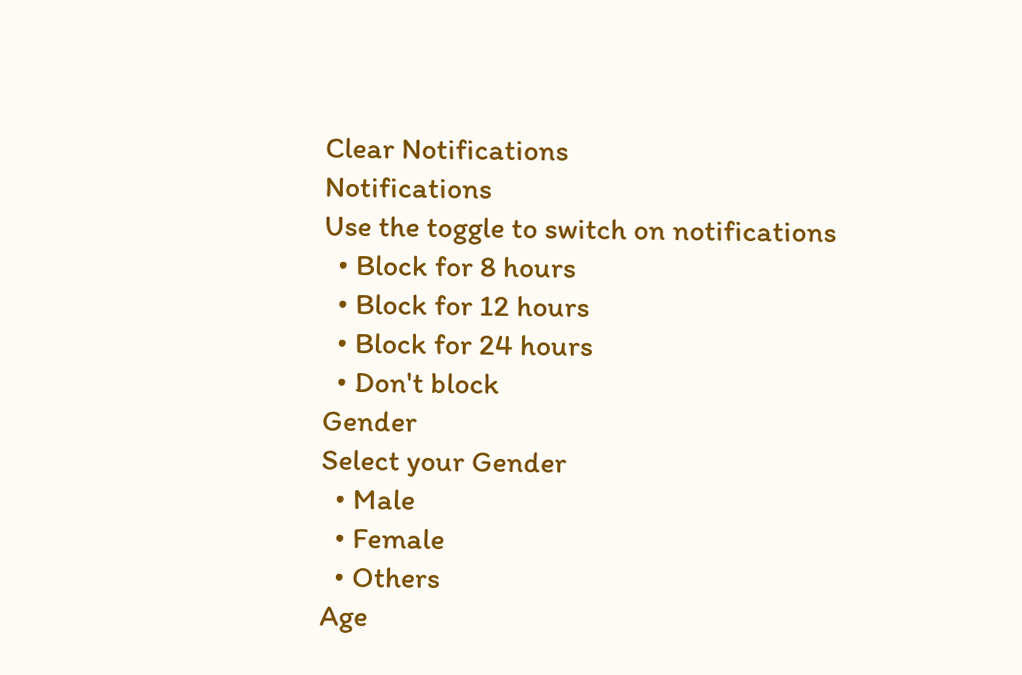Clear Notifications
Notifications
Use the toggle to switch on notifications
  • Block for 8 hours
  • Block for 12 hours
  • Block for 24 hours
  • Don't block
Gender
Select your Gender
  • Male
  • Female
  • Others
Age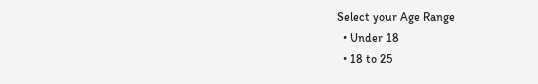Select your Age Range
  • Under 18
  • 18 to 25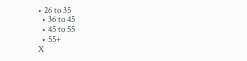• 26 to 35
  • 36 to 45
  • 45 to 55
  • 55+
X